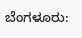ಬೆಂಗಳೂರು: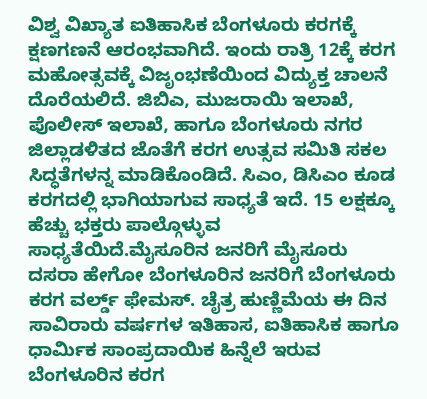ವಿಶ್ವ ವಿಖ್ಯಾತ ಐತಿಹಾಸಿಕ ಬೆಂಗಳೂರು ಕರಗಕ್ಕೆ ಕ್ಷಣಗಣನೆ ಆರಂಭವಾಗಿದೆ. ಇಂದು ರಾತ್ರಿ 12ಕ್ಕೆ ಕರಗ ಮಹೋತ್ಸವಕ್ಕೆ ವಿಜೃಂಭಣೆಯಿಂದ ವಿದ್ಯುಕ್ತ ಚಾಲನೆ ದೊರೆಯಲಿದೆ. ಜಿಬಿಎ, ಮುಜರಾಯಿ ಇಲಾಖೆ, ಪೊಲೀಸ್ ಇಲಾಖೆ, ಹಾಗೂ ಬೆಂಗಳೂರು ನಗರ ಜಿಲ್ಲಾಡಳಿತದ ಜೊತೆಗೆ ಕರಗ ಉತ್ಸವ ಸಮಿತಿ ಸಕಲ ಸಿದ್ಧತೆಗಳನ್ನ ಮಾಡಿಕೊಂಡಿದೆ. ಸಿಎಂ, ಡಿಸಿಎಂ ಕೂಡ ಕರಗದಲ್ಲಿ ಭಾಗಿಯಾಗುವ ಸಾಧ್ಯತೆ ಇದೆ. 15 ಲಕ್ಷಕ್ಕೂ ಹೆಚ್ಚು ಭಕ್ತರು ಪಾಲ್ಗೊಳ್ಳುವ ಸಾಧ್ಯತೆಯಿದೆ.ಮೈಸೂರಿನ ಜನರಿಗೆ ಮೈಸೂರು ದಸರಾ ಹೇಗೋ ಬೆಂಗಳೂರಿನ ಜನರಿಗೆ ಬೆಂಗಳೂರು ಕರಗ ವರ್ಲ್ಡ್ ಫೇಮಸ್. ಚೈತ್ರ ಹುಣ್ಣಿಮೆಯ ಈ ದಿನ ಸಾವಿರಾರು ವರ್ಷಗಳ ಇತಿಹಾಸ, ಐತಿಹಾಸಿಕ ಹಾಗೂ ಧಾರ್ಮಿಕ ಸಾಂಪ್ರದಾಯಿಕ ಹಿನ್ನೆಲೆ ಇರುವ ಬೆಂಗಳೂರಿನ ಕರಗ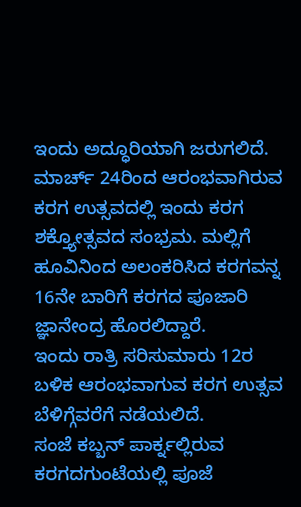ಇಂದು ಅದ್ಧೂರಿಯಾಗಿ ಜರುಗಲಿದೆ. ಮಾರ್ಚ್ 24ರಿಂದ ಆರಂಭವಾಗಿರುವ ಕರಗ ಉತ್ಸವದಲ್ಲಿ ಇಂದು ಕರಗ ಶಕ್ತ್ಯೋತ್ಸವದ ಸಂಭ್ರಮ. ಮಲ್ಲಿಗೆ ಹೂವಿನಿಂದ ಅಲಂಕರಿಸಿದ ಕರಗವನ್ನ 16ನೇ ಬಾರಿಗೆ ಕರಗದ ಪೂಜಾರಿ ಜ್ಞಾನೇಂದ್ರ ಹೊರಲಿದ್ದಾರೆ.
ಇಂದು ರಾತ್ರಿ ಸರಿಸುಮಾರು 12ರ ಬಳಿಕ ಆರಂಭವಾಗುವ ಕರಗ ಉತ್ಸವ ಬೆಳಿಗ್ಗೆವರೆಗೆ ನಡೆಯಲಿದೆ.
ಸಂಜೆ ಕಬ್ಬನ್ ಪಾರ್ಕ್ನಲ್ಲಿರುವ ಕರಗದಗುಂಟೆಯಲ್ಲಿ ಪೂಜೆ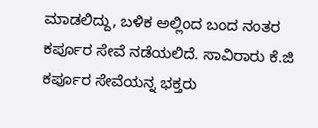ಮಾಡಲಿದ್ದು, ಬಳಿಕ ಅಲ್ಲಿಂದ ಬಂದ ನಂತರ ಕರ್ಪೂರ ಸೇವೆ ನಡೆಯಲಿದೆ. ಸಾವಿರಾರು ಕೆ.ಜಿ ಕರ್ಪೂರ ಸೇವೆಯನ್ನ ಭಕ್ತರು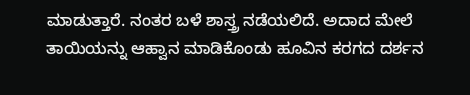ಮಾಡುತ್ತಾರೆ. ನಂತರ ಬಳೆ ಶಾಸ್ತ್ರ ನಡೆಯಲಿದೆ. ಅದಾದ ಮೇಲೆ ತಾಯಿಯನ್ನು ಆಹ್ವಾನ ಮಾಡಿಕೊಂಡು ಹೂವಿನ ಕರಗದ ದರ್ಶನ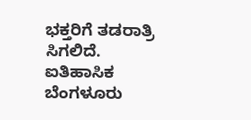ಭಕ್ತರಿಗೆ ತಡರಾತ್ರಿ ಸಿಗಲಿದೆ.
ಐತಿಹಾಸಿಕ ಬೆಂಗಳೂರು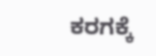ಕರಗಕ್ಕೆ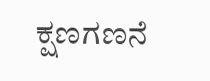ಕ್ಷಣಗಣನೆ